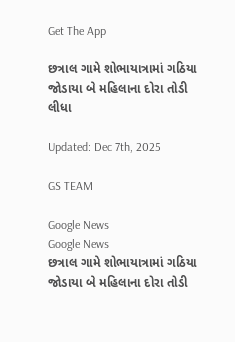Get The App

છત્રાલ ગામે શોભાયાત્રામાં ગઠિયા જોડાયા બે મહિલાના દોરા તોડી લીધા

Updated: Dec 7th, 2025

GS TEAM

Google News
Google News
છત્રાલ ગામે શોભાયાત્રામાં ગઠિયા જોડાયા બે મહિલાના દોરા તોડી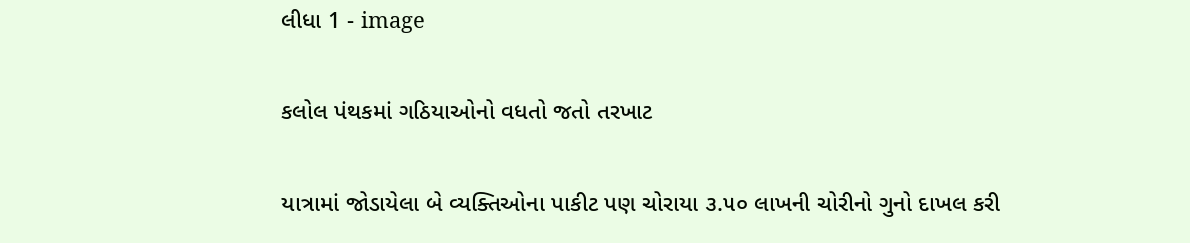લીધા 1 - image

કલોલ પંથકમાં ગઠિયાઓનો વધતો જતો તરખાટ

યાત્રામાં જોડાયેલા બે વ્યક્તિઓના પાકીટ પણ ચોરાયા ૩.૫૦ લાખની ચોરીનો ગુનો દાખલ કરી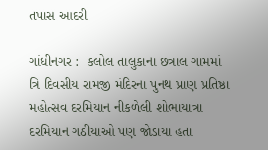તપાસ આદરી

ગાંધીનગર :  કલોલ તાલુકાના છત્રાલ ગામમાં ત્રિ દિવસીય રામજી મંદિરના પુનથ પ્રાણ પ્રતિષ્ઠા મહોત્સવ દરમિયાન નીકળેલી શોભાયાત્રા દરમિયાન ગઠીયાઓ પણ જોડાયા હતા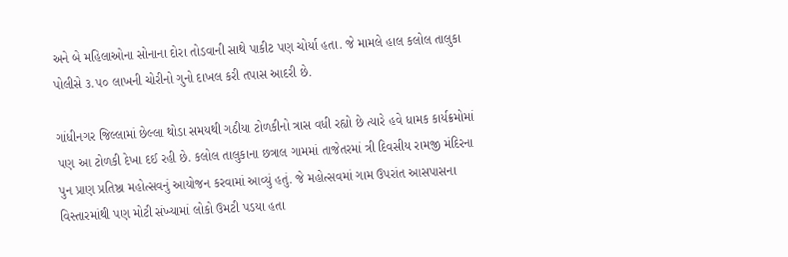અને બે મહિલાઓના સોનાના દોરા તોડવાની સાથે પાકીટ પણ ચોર્યા હતા. જે મામલે હાલ કલોલ તાલુકા પોલીસે ૩.૫૦ લાખની ચોરીનો ગુનો દાખલ કરી તપાસ આદરી છે.

ગાંધીનગર જિલ્લામાં છેલ્લા થોડા સમયથી ગઠીયા ટોળકીનો ત્રાસ વધી રહ્યો છે ત્યારે હવે ધામક કાર્યક્રમોમાં પણ આ ટોળકી દેખા દઈ રહી છે. કલોલ તાલુકાના છત્રાલ ગામમાં તાજેતરમાં ત્રી દિવસીય રામજી મંદિરના પુન પ્રાણ પ્રતિષ્ઠા મહોત્સવનું આયોજન કરવામાં આવ્યું હતું. જે મહોત્સવમાં ગામ ઉપરાંત આસપાસના વિસ્તારમાંથી પણ મોટી સંખ્યામાં લોકો ઉમટી પડયા હતા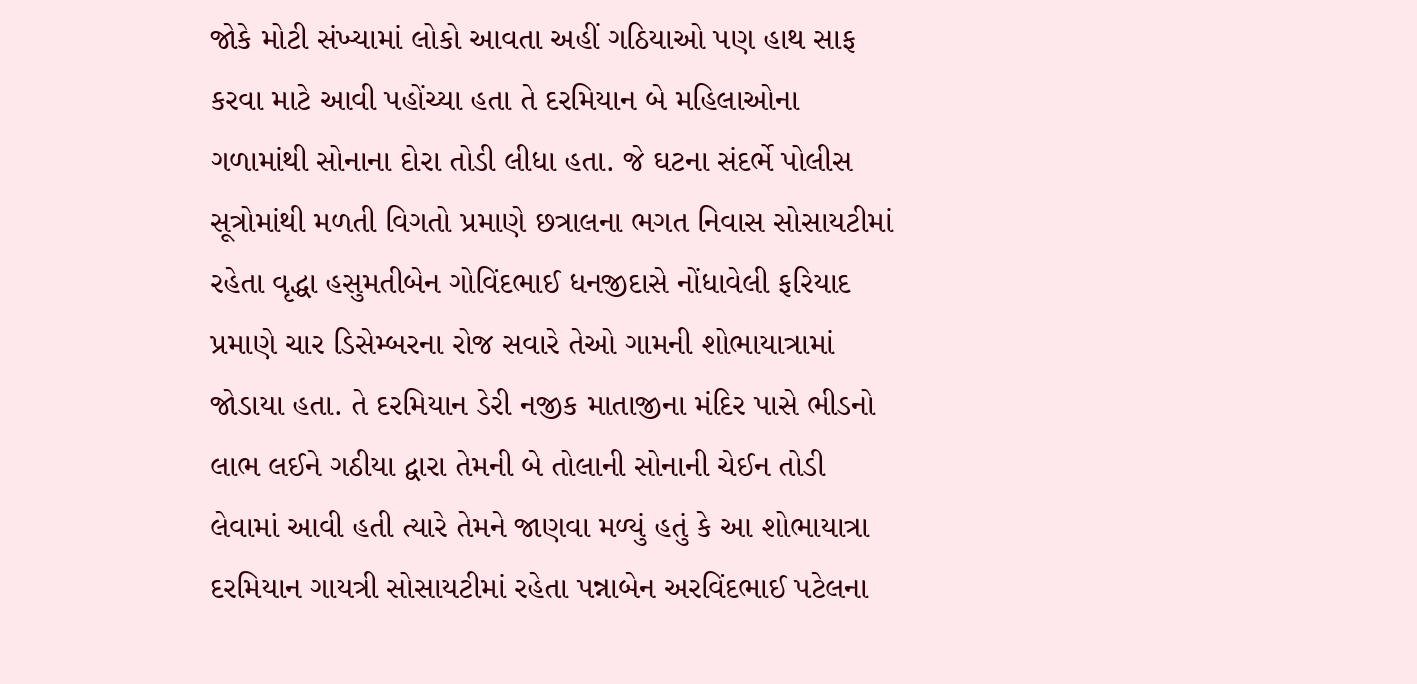જોકે મોટી સંખ્યામાં લોકો આવતા અહીં ગઠિયાઓ પણ હાથ સાફ કરવા માટે આવી પહોંચ્યા હતા તે દરમિયાન બે મહિલાઓના ગળામાંથી સોનાના દોરા તોડી લીધા હતા. જે ઘટના સંદર્ભે પોલીસ સૂત્રોમાંથી મળતી વિગતો પ્રમાણે છત્રાલના ભગત નિવાસ સોસાયટીમાં રહેતા વૃદ્ધા હસુમતીબેન ગોવિંદભાઈ ધનજીદાસે નોંધાવેલી ફરિયાદ પ્રમાણે ચાર ડિસેમ્બરના રોજ સવારે તેઓ ગામની શોભાયાત્રામાં જોડાયા હતા. તે દરમિયાન ડેરી નજીક માતાજીના મંદિર પાસે ભીડનો લાભ લઈને ગઠીયા દ્વારા તેમની બે તોલાની સોનાની ચેઈન તોડી લેવામાં આવી હતી ત્યારે તેમને જાણવા મળ્યું હતું કે આ શોભાયાત્રા દરમિયાન ગાયત્રી સોસાયટીમાં રહેતા પન્નાબેન અરવિંદભાઈ પટેલના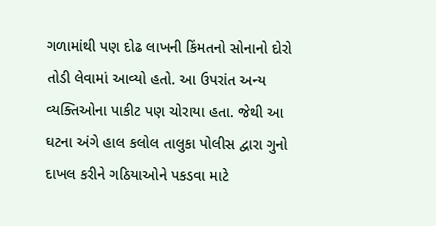ગળામાંથી પણ દોઢ લાખની કિંમતનો સોનાનો દોરો તોડી લેવામાં આવ્યો હતો. આ ઉપરાંત અન્ય વ્યક્તિઓના પાકીટ પણ ચોરાયા હતા. જેથી આ ઘટના અંગે હાલ કલોલ તાલુકા પોલીસ દ્વારા ગુનો દાખલ કરીને ગઠિયાઓને પકડવા માટે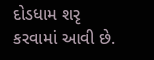દોડધામ શરૃ કરવામાં આવી છે.